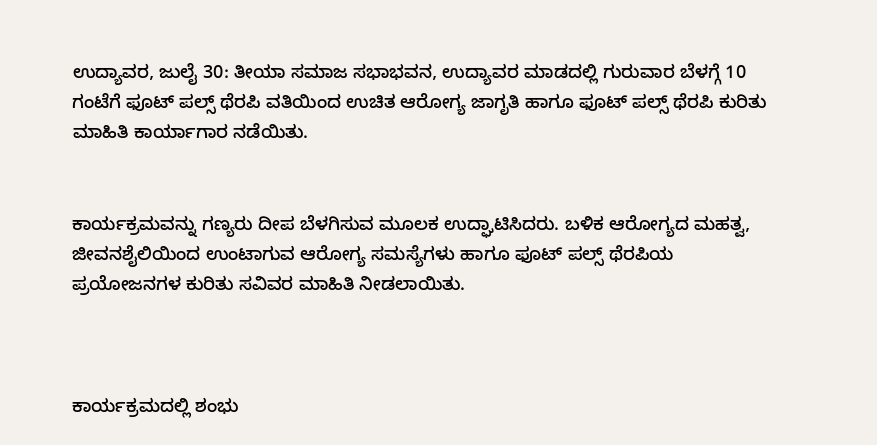ಉದ್ಯಾವರ, ಜುಲೈ 30: ತೀಯಾ ಸಮಾಜ ಸಭಾಭವನ, ಉದ್ಯಾವರ ಮಾಡದಲ್ಲಿ ಗುರುವಾರ ಬೆಳಗ್ಗೆ 10 ಗಂಟೆಗೆ ಫೂಟ್ ಪಲ್ಸ್ ಥೆರಪಿ ವತಿಯಿಂದ ಉಚಿತ ಆರೋಗ್ಯ ಜಾಗೃತಿ ಹಾಗೂ ಫೂಟ್ ಪಲ್ಸ್ ಥೆರಪಿ ಕುರಿತು ಮಾಹಿತಿ ಕಾರ್ಯಾಗಾರ ನಡೆಯಿತು.


ಕಾರ್ಯಕ್ರಮವನ್ನು ಗಣ್ಯರು ದೀಪ ಬೆಳಗಿಸುವ ಮೂಲಕ ಉದ್ಘಾಟಿಸಿದರು. ಬಳಿಕ ಆರೋಗ್ಯದ ಮಹತ್ವ, ಜೀವನಶೈಲಿಯಿಂದ ಉಂಟಾಗುವ ಆರೋಗ್ಯ ಸಮಸ್ಯೆಗಳು ಹಾಗೂ ಫೂಟ್ ಪಲ್ಸ್ ಥೆರಪಿಯ ಪ್ರಯೋಜನಗಳ ಕುರಿತು ಸವಿವರ ಮಾಹಿತಿ ನೀಡಲಾಯಿತು.



ಕಾರ್ಯಕ್ರಮದಲ್ಲಿ ಶಂಭು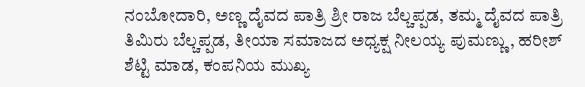ನಂಬೋದಾರಿ, ಅಣ್ಣ ದೈವದ ಪಾತ್ರಿ ಶ್ರೀ ರಾಜ ಬೆಲ್ಚಪ್ಪಡ, ತಮ್ಮ ದೈವದ ಪಾತ್ರಿ ತಿಮಿರು ಬೆಲ್ಚಪ್ಪಡ, ತೀಯಾ ಸಮಾಜದ ಅಧ್ಯಕ್ಷ ನೀಲಯ್ಯ ಪುಮಣ್ಣು, ಹರೀಶ್ ಶೆಟ್ಟಿ ಮಾಡ, ಕಂಪನಿಯ ಮುಖ್ಯ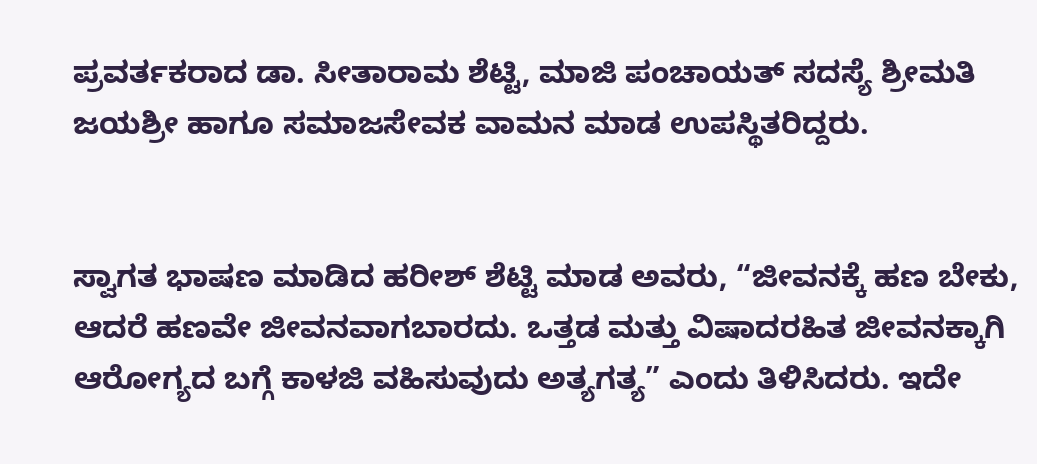ಪ್ರವರ್ತಕರಾದ ಡಾ. ಸೀತಾರಾಮ ಶೆಟ್ಟಿ, ಮಾಜಿ ಪಂಚಾಯತ್ ಸದಸ್ಯೆ ಶ್ರೀಮತಿ ಜಯಶ್ರೀ ಹಾಗೂ ಸಮಾಜಸೇವಕ ವಾಮನ ಮಾಡ ಉಪಸ್ಥಿತರಿದ್ದರು.


ಸ್ವಾಗತ ಭಾಷಣ ಮಾಡಿದ ಹರೀಶ್ ಶೆಟ್ಟಿ ಮಾಡ ಅವರು, “ಜೀವನಕ್ಕೆ ಹಣ ಬೇಕು, ಆದರೆ ಹಣವೇ ಜೀವನವಾಗಬಾರದು. ಒತ್ತಡ ಮತ್ತು ವಿಷಾದರಹಿತ ಜೀವನಕ್ಕಾಗಿ ಆರೋಗ್ಯದ ಬಗ್ಗೆ ಕಾಳಜಿ ವಹಿಸುವುದು ಅತ್ಯಗತ್ಯ” ಎಂದು ತಿಳಿಸಿದರು. ಇದೇ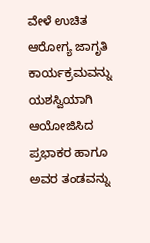ವೇಳೆ ಉಚಿತ ಆರೋಗ್ಯ ಜಾಗೃತಿ ಕಾರ್ಯಕ್ರಮವನ್ನು ಯಶಸ್ವಿಯಾಗಿ ಆಯೋಜಿಸಿದ ಪ್ರಭಾಕರ ಹಾಗೂ ಅವರ ತಂಡವನ್ನು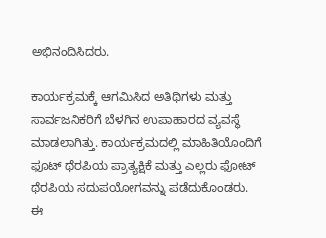ಅಭಿನಂದಿಸಿದರು.

ಕಾರ್ಯಕ್ರಮಕ್ಕೆ ಆಗಮಿಸಿದ ಅತಿಥಿಗಳು ಮತ್ತು ಸಾರ್ವಜನಿಕರಿಗೆ ಬೆಳಗಿನ ಉಪಾಹಾರದ ವ್ಯವಸ್ಥೆ ಮಾಡಲಾಗಿತ್ತು. ಕಾರ್ಯಕ್ರಮದಲ್ಲಿ ಮಾಹಿತಿಯೊಂದಿಗೆ ಫೂಟ್ ಥೆರಪಿಯ ಪ್ರಾತ್ಯಕ್ಷಿಕೆ ಮತ್ತು ಎಲ್ಲರು ಫೋಟ್ ಥೆರಪಿಯ ಸದುಪಯೋಗವನ್ನು ಪಡೆದುಕೊಂಡರು.
ಈ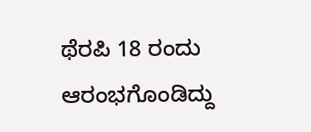ಥೆರಪಿ 18 ರಂದು ಆರಂಭಗೊಂಡಿದ್ದು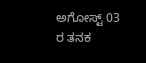ಅಗೋಸ್ಟ್ 03 ರ ತನಕ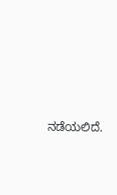ನಡೆಯಲಿದೆ.